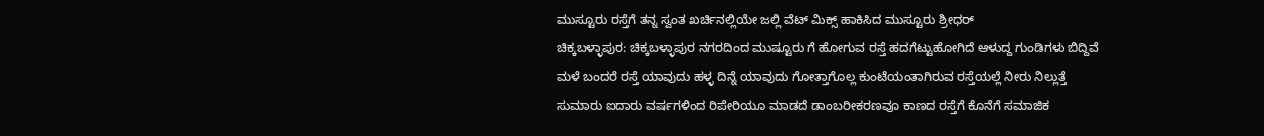ಮುಸ್ಟೂರು ರಸ್ತೆಗೆ ತನ್ನ ಸ್ವಂತ ಖರ್ಚಿನಲ್ಲಿಯೇ ಜಲ್ಲಿ ವೆಟ್ ಮಿಕ್ಸ್ ಹಾಕಿಸಿದ ಮುಸ್ಟೂರು ಶ್ರೀಧರ್
ಚಿಕ್ಕಬಳ್ಳಾಪುರ: ಚಿಕ್ಕಬಳ್ಳಾಪುರ ನಗರದಿಂದ ಮುಷ್ಟೂರು ಗೆ ಹೋಗುವ ರಸ್ತೆ ಹದಗೆಟ್ಟುಹೋಗಿದೆ ಆಳುದ್ದ ಗುಂಡಿಗಳು ಬಿದ್ದಿವೆ ಮಳೆ ಬಂದರೆ ರಸ್ತೆ ಯಾವುದು ಹಳ್ಳ ದಿನ್ನೆ ಯಾವುದು ಗೋತ್ತಾಗೊಲ್ಲ ಕುಂಟೆಯಂತಾಗಿರುವ ರಸ್ತೆಯಲ್ಲೆ ನೀರು ನಿಲ್ಲುತ್ತೆ ಸುಮಾರು ಐದಾರು ವರ್ಷಗಳಿಂದ ರಿಪೇರಿಯೂ ಮಾಡದೆ ಡಾಂಬರೀಕರಣವೂ ಕಾಣದ ರಸ್ತೆಗೆ ಕೊನೆಗೆ ಸಮಾಜಿಕ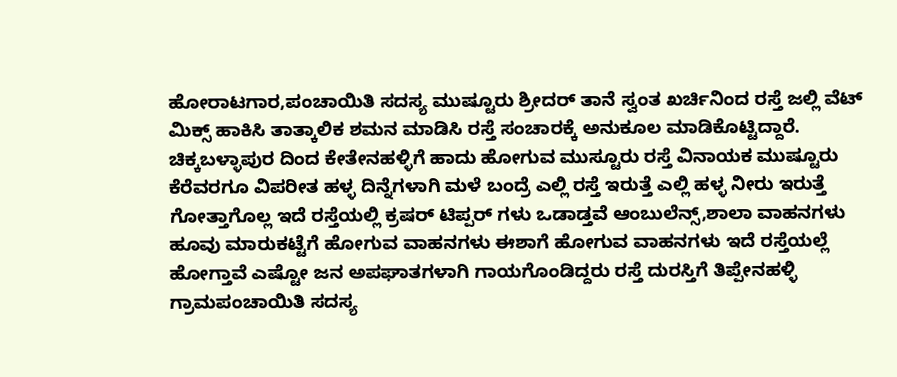ಹೋರಾಟಗಾರ,ಪಂಚಾಯಿತಿ ಸದಸ್ಯ ಮುಷ್ಟೂರು ಶ್ರೀದರ್ ತಾನೆ ಸ್ವಂತ ಖರ್ಚಿನಿಂದ ರಸ್ತೆ ಜಲ್ಲಿ ವೆಟ್ ಮಿಕ್ಸ್ ಹಾಕಿಸಿ ತಾತ್ಕಾಲಿಕ ಶಮನ ಮಾಡಿಸಿ ರಸ್ತೆ ಸಂಚಾರಕ್ಕೆ ಅನುಕೂಲ ಮಾಡಿಕೊಟ್ಟಿದ್ದಾರೆ.
ಚಿಕ್ಕಬಳ್ಳಾಪುರ ದಿಂದ ಕೇತೇನಹಳ್ಳಿಗೆ ಹಾದು ಹೋಗುವ ಮುಸ್ಟೂರು ರಸ್ತೆ ವಿನಾಯಕ ಮುಷ್ಟೂರು ಕೆರೆವರಗೂ ವಿಪರೀತ ಹಳ್ಳ ದಿನ್ನೆಗಳಾಗಿ ಮಳೆ ಬಂದ್ರೆ ಎಲ್ಲಿ ರಸ್ತೆ ಇರುತ್ತೆ ಎಲ್ಲಿ ಹಳ್ಳ ನೀರು ಇರುತ್ತೆ ಗೋತ್ತಾಗೊಲ್ಲ ಇದೆ ರಸ್ತೆಯಲ್ಲಿ ಕ್ರಷರ್ ಟಿಪ್ಪರ್ ಗಳು ಒಡಾಡ್ತವೆ ಆಂಬುಲೆನ್ಸ್,ಶಾಲಾ ವಾಹನಗಳು ಹೂವು ಮಾರುಕಟ್ಟೆಗೆ ಹೋಗುವ ವಾಹನಗಳು ಈಶಾಗೆ ಹೋಗುವ ವಾಹನಗಳು ಇದೆ ರಸ್ತೆಯಲ್ಲೆ ಹೋಗ್ತಾವೆ ಎಷ್ಟೋ ಜನ ಅಪಘಾತಗಳಾಗಿ ಗಾಯಗೊಂಡಿದ್ದರು ರಸ್ತೆ ದುರಸ್ತಿಗೆ ತಿಪ್ಪೇನಹಳ್ಳಿ ಗ್ರಾಮಪಂಚಾಯಿತಿ ಸದಸ್ಯ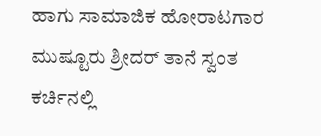ಹಾಗು ಸಾಮಾಜಿಕ ಹೋರಾಟಗಾರ ಮುಷ್ಟೂರು ಶ್ರೀದರ್ ತಾನೆ ಸ್ವಂತ ಕರ್ಚಿನಲ್ಲಿ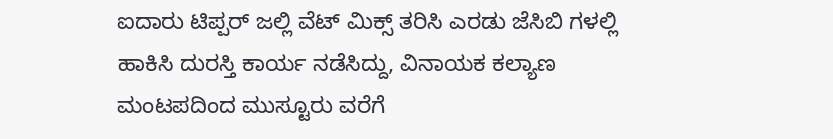ಐದಾರು ಟಿಪ್ಪರ್ ಜಲ್ಲಿ ವೆಟ್ ಮಿಕ್ಸ್ ತರಿಸಿ ಎರಡು ಜೆಸಿಬಿ ಗಳಲ್ಲಿ ಹಾಕಿಸಿ ದುರಸ್ತಿ ಕಾರ್ಯ ನಡೆಸಿದ್ದು, ವಿನಾಯಕ ಕಲ್ಯಾಣ ಮಂಟಪದಿಂದ ಮುಸ್ಟೂರು ವರೆಗೆ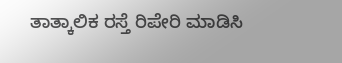ತಾತ್ಕಾಲಿಕ ರಸ್ತೆ ರಿಪೇರಿ ಮಾಡಿಸಿ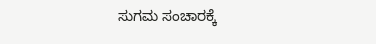ಸುಗಮ ಸಂಚಾರಕ್ಕೆ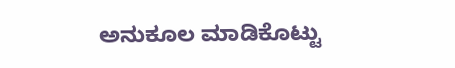ಅನುಕೂಲ ಮಾಡಿಕೊಟ್ಟು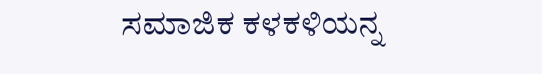ಸಮಾಜಿಕ ಕಳಕಳಿಯನ್ನ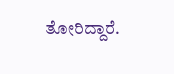ತೋರಿದ್ದಾರೆ.